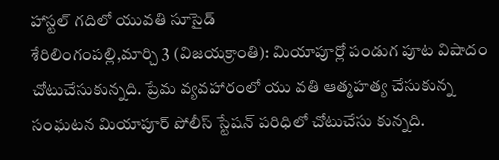హాస్టల్ గదిలో యువతి సూసైడ్
శేరిలింగంపల్లి,మార్చి 3 (విజయక్రాంతి): మియాపూర్లో పండుగ పూట విషాదం చోటుచేసుకున్నది. ప్రేమ వ్యవహారంలో యు వతి ఆత్మహత్య చేసుకున్న సంఘటన మియాపూర్ పోలీస్ స్టేషన్ పరిధిలో చోటుచేసు కున్నది.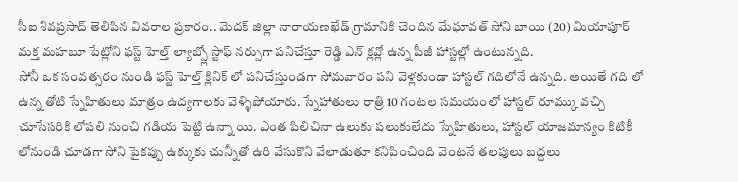సీఐ శివప్రసాద్ తెలిపిన వివరాల ప్రకారం.. మెదక్ జిల్లా నారాయణఖేడ్ గ్రామానికి చెందిన మేఘావత్ సోని బాయి (20) మియాపూర్ మక్త మహబూ పేట్లోని ఫస్ట్ హెల్త్ ల్యాబ్స్లో స్టాఫ్ నర్సుగా పనిచేస్తూ రెడ్డి ఎన్ క్లవ్లో ఉన్న పీజీ హాస్టల్లో ఉంటున్నది.
సోనీ ఒక సంవత్సరం నుండి ఫస్ట్ హెల్త్ క్లినిక్ లో పనిచేస్తుండగా సోమవారం పని వెళ్లకుండా హాస్టల్ గదిలోనే ఉన్నది. అయితే గది లో ఉన్న తోటి స్నేహితులు మాత్రం ఉద్యగాలకు వెళ్ళిపోయారు. స్నేహాతులు రాత్రి 10 గంటల సమయంలో హాస్టల్ రూమ్కు వచ్చి చూసేసరికి లోపలి నుంచి గడియ పెట్టి ఉన్నా యి. ఎంత పిలిచినా ఉలుకు పలుకులేదు స్నేహితులు, హాస్టల్ యాజమాన్యం కిటికీ లోనుండి చూడగా సోని పైకప్పు ఉక్కుకు చున్నీతో ఉరి వేసుకొని వేలాడుతూ కనిపించింది వెంటనే తలపులు బద్దలు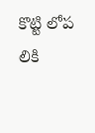కొట్టి లోప లికి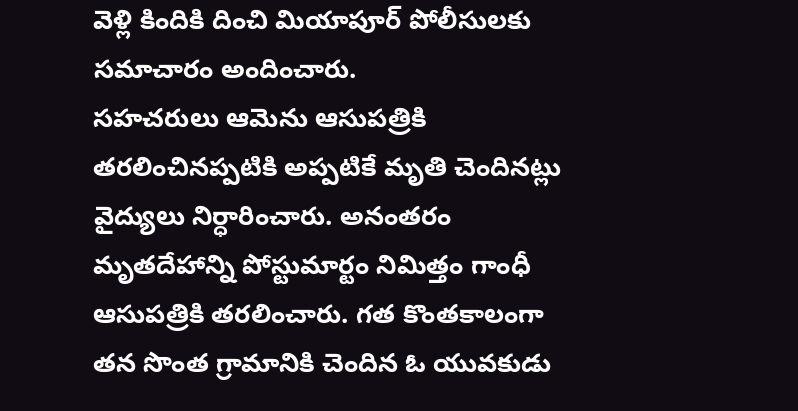వెళ్లి కిందికి దించి మియాపూర్ పోలీసులకు సమాచారం అందించారు.
సహచరులు ఆమెను ఆసుపత్రికి తరలించినప్పటికి అప్పటికే మృతి చెందినట్లు వైద్యులు నిర్ధారించారు. అనంతరం మృతదేహాన్ని పోస్టుమార్టం నిమిత్తం గాంధీ ఆసుపత్రికి తరలించారు. గత కొంతకాలంగా తన సొంత గ్రామానికి చెందిన ఓ యువకుడు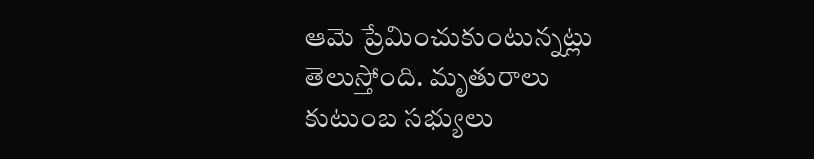ఆమె ప్రేమించుకుంటున్నట్లు తెలుస్తోంది. మృతురాలు కుటుంబ సభ్యులు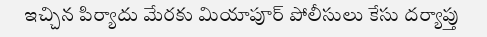ఇచ్చిన పిర్యాదు మేరకు మియాపూర్ పోలీసులు కేసు దర్యాప్తు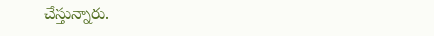చేస్తున్నారు.